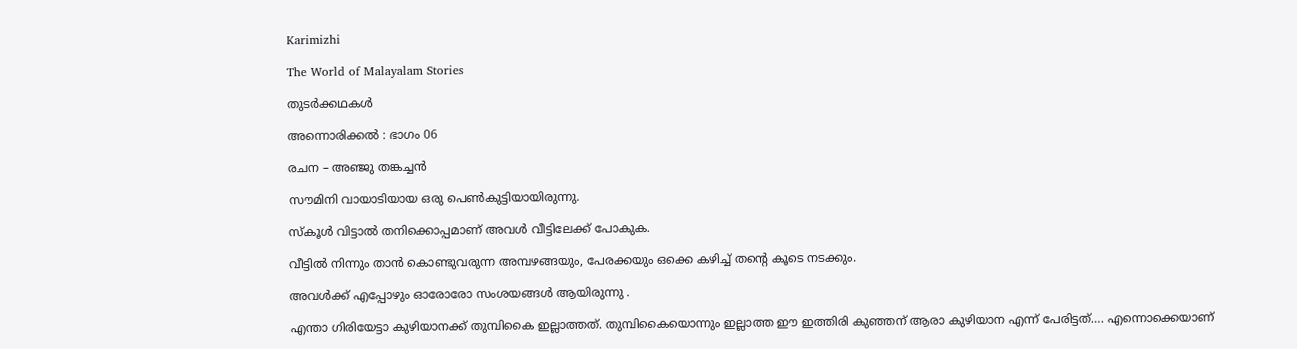Karimizhi

The World of Malayalam Stories

തുടർക്കഥകൾ

അന്നൊരിക്കൽ : ഭാഗം 06

രചന – അഞ്ജു തങ്കച്ചൻ

സൗമിനി വായാടിയായ ഒരു പെൺകുട്ടിയായിരുന്നു.

സ്കൂൾ വിട്ടാൽ തനിക്കൊപ്പമാണ് അവൾ വീട്ടിലേക്ക് പോകുക.

വീട്ടിൽ നിന്നും താൻ കൊണ്ടുവരുന്ന അമ്പഴങ്ങയും, പേരക്കയും ഒക്കെ കഴിച്ച് തന്റെ കൂടെ നടക്കും.

അവൾക്ക് എപ്പോഴും ഓരോരോ സംശയങ്ങൾ ആയിരുന്നു .

എന്താ ഗിരിയേട്ടാ കുഴിയാനക്ക് തുമ്പികൈ ഇല്ലാത്തത്. തുമ്പികൈയൊന്നും ഇല്ലാത്ത ഈ ഇത്തിരി കുഞ്ഞന് ആരാ കുഴിയാന എന്ന് പേരിട്ടത്…. എന്നൊക്കെയാണ്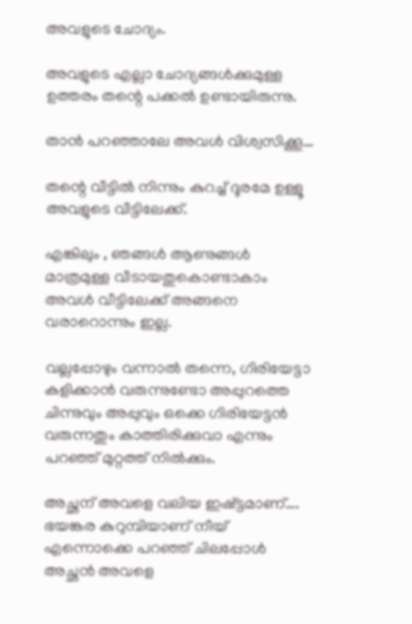അവളുടെ ചോദ്യം.

അവളുടെ എല്ലാ ചോദ്യങ്ങൾക്കുമുള്ള ഉത്തരം തന്റെ പക്കൽ ഉണ്ടായിരുന്നു.

താൻ പറഞ്ഞാലേ അവൾ വിശ്വസിക്കൂ…

തന്റെ വീട്ടിൽ നിന്നും കുറച്ച് ദൂരമേ ഉള്ളൂ അവളുടെ വീട്ടിലേക്ക്.

എങ്കിലും , ഞങ്ങൾ ആണുങ്ങൾ മാത്രമുള്ള വീടായതുകൊണ്ടാകാം അവൾ വീട്ടിലേക്ക് അങ്ങനെ വരാറൊന്നും ഇല്ല.

വല്ലപ്പോഴും വന്നാൽ തന്നെ, ഗിരിയേട്ടാ കളിക്കാൻ വരുന്നുണ്ടോ അപ്പുറത്തെ ചിന്നുവും അപ്പുവും ഒക്കെ ഗിരിയേട്ടൻ വരുന്നതും കാത്തിരിക്കുവാ എന്നും പറഞ്ഞ് മുറ്റത്ത് നിൽക്കും.

അച്ഛന് അവളെ വലിയ ഇഷ്ട്ടമാണ്….
ഭയങ്കര കുറുമ്പിയാണ് നീയ് എന്നൊക്കെ പറഞ്ഞ് ചിലപ്പോൾ അച്ഛൻ അവളെ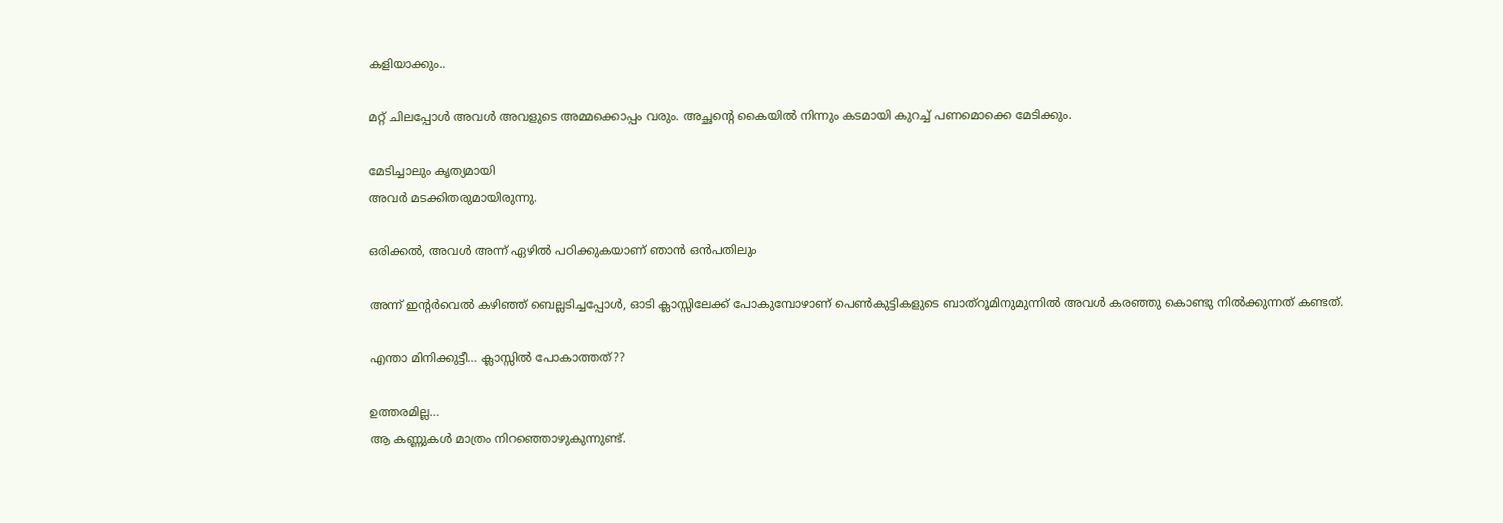കളിയാക്കും..

മറ്റ് ചിലപ്പോൾ അവൾ അവളുടെ അമ്മക്കൊപ്പം വരും. അച്ഛന്റെ കൈയിൽ നിന്നും കടമായി കുറച്ച് പണമൊക്കെ മേടിക്കും.

മേടിച്ചാലും കൃത്യമായി
അവർ മടക്കിതരുമായിരുന്നു.

ഒരിക്കൽ, അവൾ അന്ന് ഏഴിൽ പഠിക്കുകയാണ് ഞാൻ ഒൻപതിലും

അന്ന് ഇന്റർവെൽ കഴിഞ്ഞ് ബെല്ലടിച്ചപ്പോൾ, ഓടി ക്ലാസ്സിലേക്ക് പോകുമ്പോഴാണ് പെൺകുട്ടികളുടെ ബാത്‌റൂമിനുമുന്നിൽ അവൾ കരഞ്ഞു കൊണ്ടു നിൽക്കുന്നത് കണ്ടത്.

എന്താ മിനിക്കുട്ടീ… ക്ലാസ്സിൽ പോകാത്തത്??

ഉത്തരമില്ല…
ആ കണ്ണുകൾ മാത്രം നിറഞ്ഞൊഴുകുന്നുണ്ട്.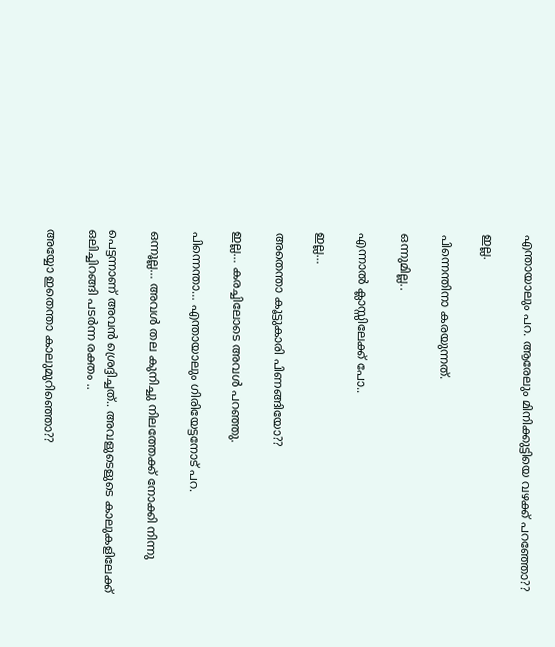എന്തായാലും പറ. ആരേലും മിനിക്കുട്ടിയെ വഴക്ക് പറഞ്ഞോ??

ഇല്ല.

പിന്നെന്തിനാ കരയുന്നത്.

ഒന്നുമില്ല..

എന്നാൽ ക്ലാസ്സിലേക്ക് പോ..

ഇല്ല…

അതെന്താ കൂട്ടുകാരി പിണങ്ങിയോ??

ഇല്ല… കരച്ചിലോടെ അവൾ പറഞ്ഞു.

പിന്നെന്താ… എന്തായാലും ഗിരിയേട്ടനോട് പറ.

ഒന്നൂല്ല… അവൾ തല കുനിച്ചു നിലത്തേക്ക് നോക്കി നിന്നു

പെട്ടന്നാണ് അവൻ ശ്രെദ്ദിച്ചത്.. അവളുടെളുടെ കാലുകളിലേക്ക് ഒലിച്ചിറങ്ങി പടർന്ന രക്തം ..

അയ്യോ ഇതെന്താ കാലുമുറിഞ്ഞൊ??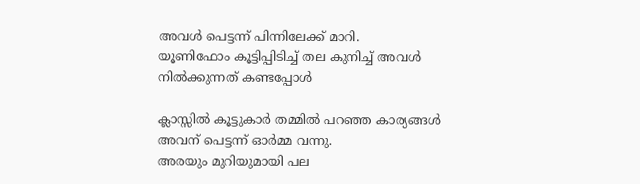അവൾ പെട്ടന്ന് പിന്നിലേക്ക് മാറി.
യൂണിഫോം കൂട്ടിപ്പിടിച്ച്‌ തല കുനിച്ച് അവൾ നിൽക്കുന്നത് കണ്ടപ്പോൾ

ക്ലാസ്സിൽ കൂട്ടുകാർ തമ്മിൽ പറഞ്ഞ കാര്യങ്ങൾ അവന് പെട്ടന്ന് ഓർമ്മ വന്നു.
അരയും മുറിയുമായി പല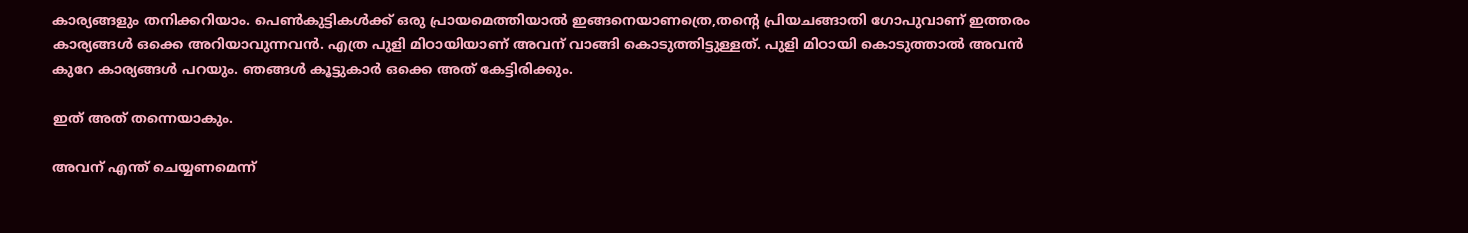കാര്യങ്ങളും തനിക്കറിയാം. പെൺകുട്ടികൾക്ക് ഒരു പ്രായമെത്തിയാൽ ഇങ്ങനെയാണത്രെ,തന്റെ പ്രിയചങ്ങാതി ഗോപുവാണ് ഇത്തരം കാര്യങ്ങൾ ഒക്കെ അറിയാവുന്നവൻ. എത്ര പുളി മിഠായിയാണ് അവന് വാങ്ങി കൊടുത്തിട്ടുള്ളത്. പുളി മിഠായി കൊടുത്താൽ അവൻ കുറേ കാര്യങ്ങൾ പറയും. ഞങ്ങൾ കൂട്ടുകാർ ഒക്കെ അത് കേട്ടിരിക്കും.

ഇത് അത് തന്നെയാകും.

അവന് എന്ത് ചെയ്യണമെന്ന്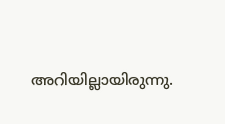അറിയില്ലായിരുന്നു.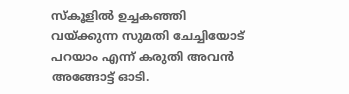സ്കൂളിൽ ഉച്ചകഞ്ഞി വയ്ക്കുന്ന സുമതി ചേച്ചിയോട് പറയാം എന്ന് കരുതി അവൻ അങ്ങോട്ട് ഓടി.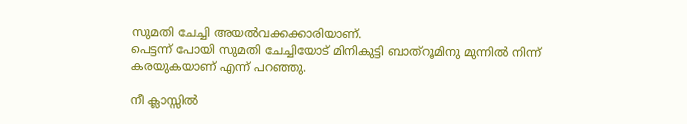സുമതി ചേച്ചി അയൽവക്കക്കാരിയാണ്.
പെട്ടന്ന് പോയി സുമതി ചേച്ചിയോട് മിനികുട്ടി ബാത്‌റൂമിനു മുന്നിൽ നിന്ന് കരയുകയാണ് എന്ന് പറഞ്ഞു.

നീ ക്ലാസ്സിൽ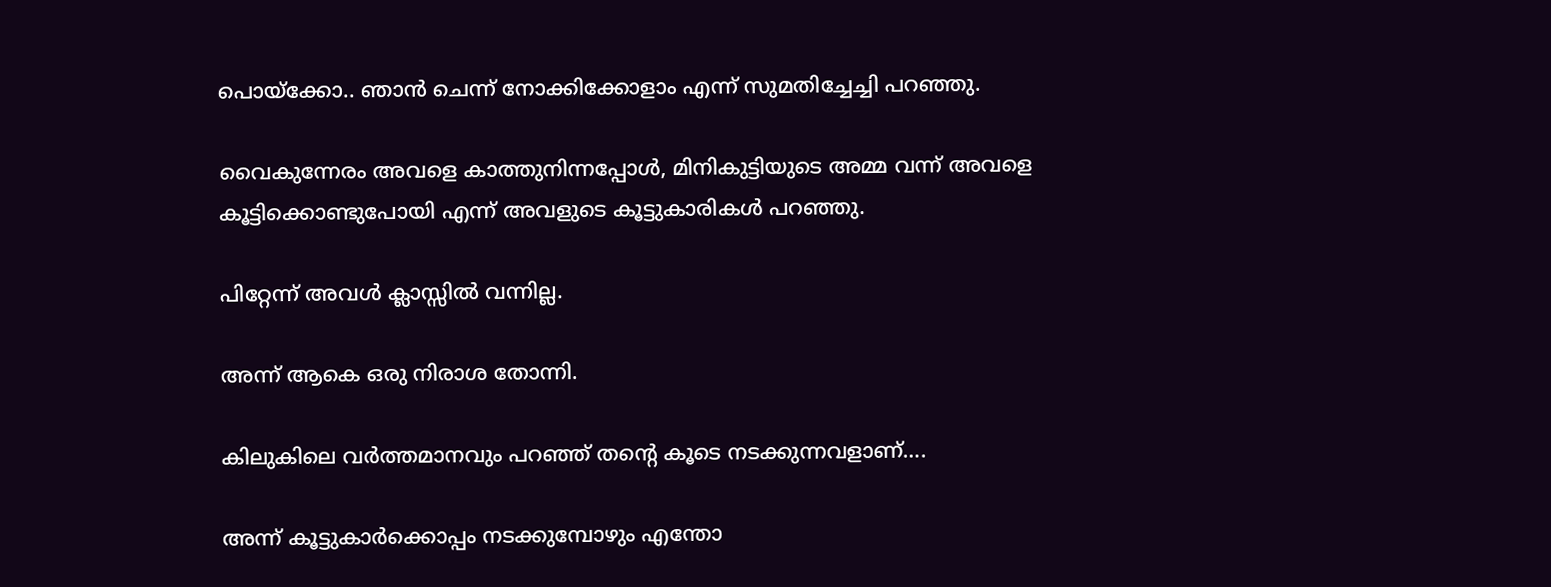പൊയ്ക്കോ.. ഞാൻ ചെന്ന് നോക്കിക്കോളാം എന്ന് സുമതിച്ചേച്ചി പറഞ്ഞു.

വൈകുന്നേരം അവളെ കാത്തുനിന്നപ്പോൾ, മിനികുട്ടിയുടെ അമ്മ വന്ന് അവളെ കൂട്ടിക്കൊണ്ടുപോയി എന്ന് അവളുടെ കൂട്ടുകാരികൾ പറഞ്ഞു.

പിറ്റേന്ന് അവൾ ക്ലാസ്സിൽ വന്നില്ല.

അന്ന് ആകെ ഒരു നിരാശ തോന്നി.

കിലുകിലെ വർത്തമാനവും പറഞ്ഞ് തന്റെ കൂടെ നടക്കുന്നവളാണ്….

അന്ന് കൂട്ടുകാർക്കൊപ്പം നടക്കുമ്പോഴും എന്തോ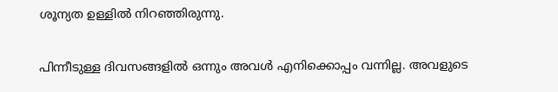ശൂന്യത ഉള്ളിൽ നിറഞ്ഞിരുന്നു.

പിന്നീടുള്ള ദിവസങ്ങളിൽ ഒന്നും അവൾ എനിക്കൊപ്പം വന്നില്ല. അവളുടെ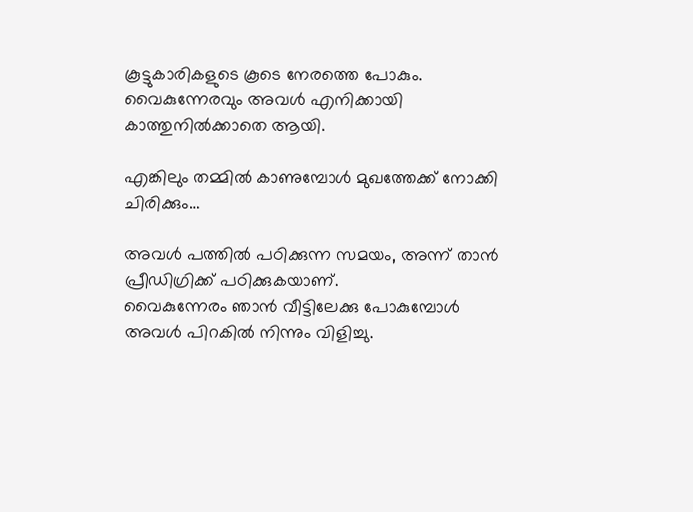കൂട്ടുകാരികളുടെ കൂടെ നേരത്തെ പോകും.
വൈകുന്നേരവും അവൾ എനിക്കായി കാത്തുനിൽക്കാതെ ആയി.

എങ്കിലും തമ്മിൽ കാണുമ്പോൾ മുഖത്തേക്ക് നോക്കി ചിരിക്കും…

അവൾ പത്തിൽ പഠിക്കുന്ന സമയം, അന്ന് താൻ പ്രീഡിഗ്രിക്ക് പഠിക്കുകയാണ്.
വൈകുന്നേരം ഞാൻ വീട്ടിലേക്കു പോകുമ്പോൾ അവൾ പിറകിൽ നിന്നും വിളിച്ചു.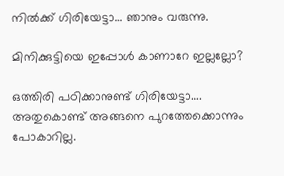നിൽക്ക് ഗിരിയേട്ടാ… ഞാനും വരുന്നു.

മിനിക്കുട്ടിയെ ഇപ്പോൾ കാണാറേ ഇല്ലല്ലോ?

ഒത്തിരി പഠിക്കാനുണ്ട് ഗിരിയേട്ടാ….
അതുകൊണ്ട് അങ്ങനെ പുറത്തേക്കൊന്നും പോകാറില്ല.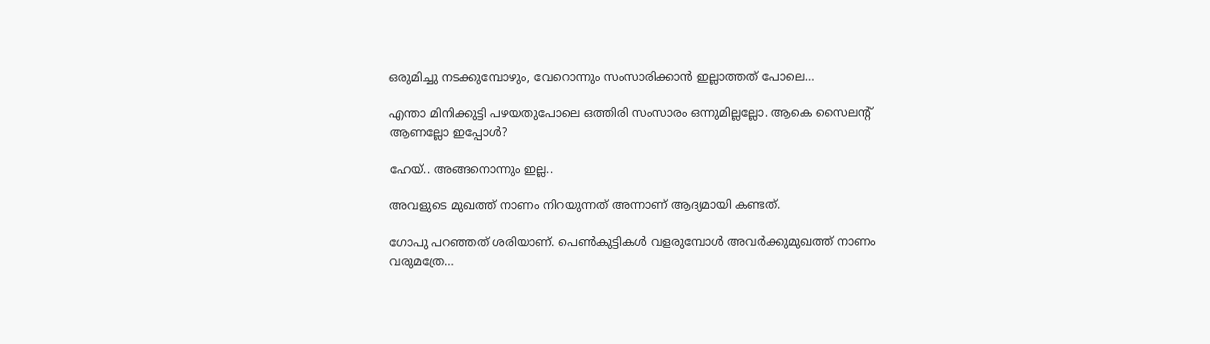ഒരുമിച്ചു നടക്കുമ്പോഴും, വേറൊന്നും സംസാരിക്കാൻ ഇല്ലാത്തത് പോലെ…

എന്താ മിനിക്കുട്ടി പഴയതുപോലെ ഒത്തിരി സംസാരം ഒന്നുമില്ലല്ലോ. ആകെ സൈലന്റ് ആണല്ലോ ഇപ്പോൾ?

ഹേയ്.. അങ്ങനൊന്നും ഇല്ല..

അവളുടെ മുഖത്ത് നാണം നിറയുന്നത് അന്നാണ് ആദ്യമായി കണ്ടത്.

ഗോപു പറഞ്ഞത് ശരിയാണ്. പെൺകുട്ടികൾ വളരുമ്പോൾ അവർക്കുമുഖത്ത് നാണം വരുമത്രേ…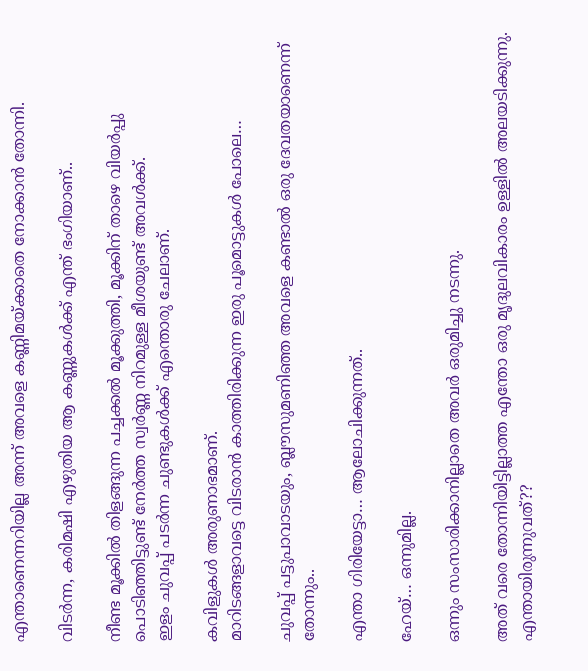എന്താണെന്നറിയില്ല അന്ന് അവളെ കണ്ണിമയ്ക്കാതെ നോക്കാൻ തോന്നി.

വിടർന്ന, കരിമഷി എഴുതിയ ആ കണ്ണുകൾക്ക്‌ എന്ത് ഭംഗിയാണ്..

നീണ്ട മൂക്കിൽ തിളങ്ങുന്ന പച്ചക്കൽ മൂക്കുത്തി, മൂക്കിന് താഴെ വിയർപ്പു പൊടിഞ്ഞിട്ടുണ്ട് നേർത്ത സ്വർണ്ണ നിറമുള്ള മീശയുണ്ട് അവൾക്ക്.
ഇളം ചുവപ്പ് പടർന്ന ചുണ്ടുകൾക്ക് എന്തൊരു ചേലാണ്.

കവിളുകൾ അരുണാഭമാണ്.
മാറിടങ്ങളാവട്ടെ വിടരാൻ കാത്തിരിക്കുന്ന ഇരു പൂമൊട്ടുകൾ പോലെ…

ചുവപ്പ് പട്ടുപാവാടയും, ബ്ലൗസുമണിഞ്ഞ അവളെ കണ്ടാൽ ഒരു ദേവതയാണെന്ന് തോന്നും..

എന്താ ഗിരിയേട്ടാ… ആലോചിക്കുന്നത്..

ഹേയ്… ഒന്നുമില്ല.

ഒന്നും സംസാരിക്കാനില്ലാതെ അവർ ഒരുമിച്ചു നടന്നു.

അത് വരെ തോന്നിയിട്ടില്ലാത്ത എന്തോ ഒരു മൃദുലവികാരം ഉള്ളിൽ അലയടിക്കുന്നു.
എന്തായിരുന്നുവത്??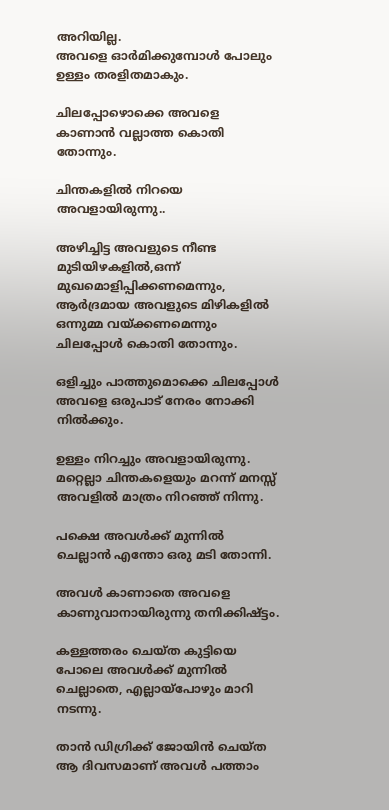അറിയില്ല.
അവളെ ഓർമിക്കുമ്പോൾ പോലും ഉള്ളം തരളിതമാകും.

ചിലപ്പോഴൊക്കെ അവളെ കാണാൻ വല്ലാത്ത കൊതി തോന്നും.

ചിന്തകളിൽ നിറയെ അവളായിരുന്നു..

അഴിച്ചിട്ട അവളുടെ നീണ്ട മുടിയിഴകളിൽ,ഒന്ന് മുഖമൊളിപ്പിക്കണമെന്നും, ആർദ്രമായ അവളുടെ മിഴികളിൽ ഒന്നുമ്മ വയ്ക്കണമെന്നും ചിലപ്പോൾ കൊതി തോന്നും.

ഒളിച്ചും പാത്തുമൊക്കെ ചിലപ്പോൾ അവളെ ഒരുപാട് നേരം നോക്കി നിൽക്കും.

ഉള്ളം നിറച്ചും അവളായിരുന്നു.
മറ്റെല്ലാ ചിന്തകളെയും മറന്ന് മനസ്സ് അവളിൽ മാത്രം നിറഞ്ഞ് നിന്നു.

പക്ഷെ അവൾക്ക് മുന്നിൽ ചെല്ലാൻ എന്തോ ഒരു മടി തോന്നി.

അവൾ കാണാതെ അവളെ കാണുവാനായിരുന്നു തനിക്കിഷ്ട്ടം.

കള്ളത്തരം ചെയ്ത കുട്ടിയെ പോലെ അവൾക്ക് മുന്നിൽ ചെല്ലാതെ, എല്ലായ്പോഴും മാറി നടന്നു.

താൻ ഡിഗ്രിക്ക് ജോയിൻ ചെയ്ത ആ ദിവസമാണ് അവൾ പത്താം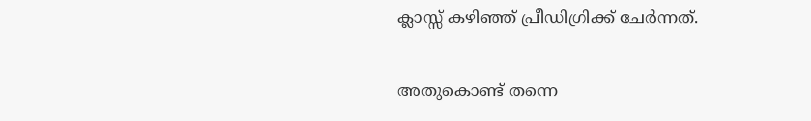ക്ലാസ്സ്‌ കഴിഞ്ഞ് പ്രീഡിഗ്രിക്ക് ചേർന്നത്.

അതുകൊണ്ട് തന്നെ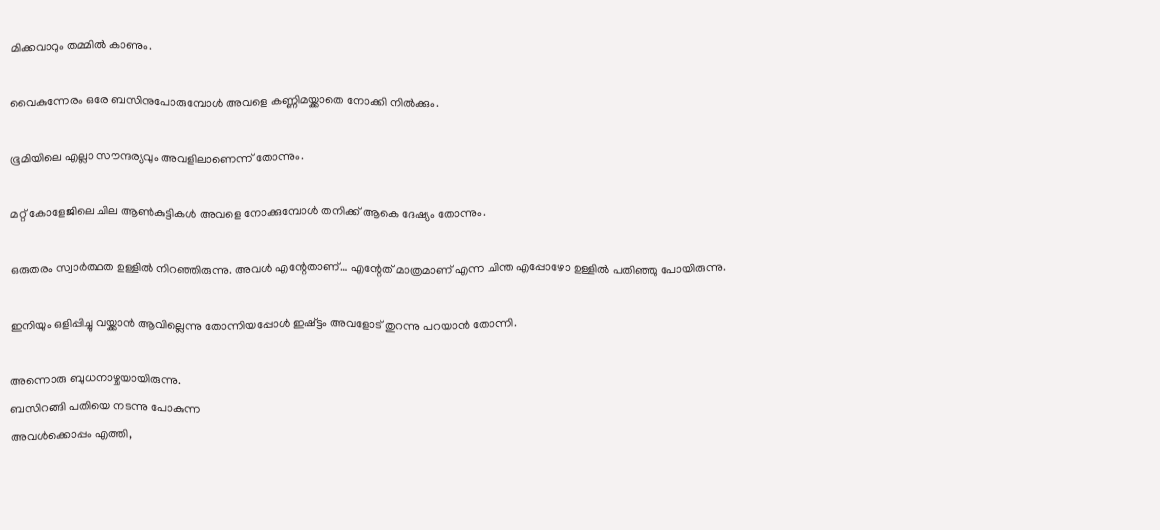മിക്കവാറും തമ്മിൽ കാണും.

വൈകുന്നേരം ഒരേ ബസിനുപോരുമ്പോൾ അവളെ കണ്ണിമയ്ക്കാതെ നോക്കി നിൽക്കും.

ഭൂമിയിലെ എല്ലാ സൗന്ദര്യവും അവളിലാണെന്ന് തോന്നും.

മറ്റ് കോളേജിലെ ചില ആൺകുട്ടികൾ അവളെ നോക്കുമ്പോൾ തനിക്ക് ആകെ ദേഷ്യം തോന്നും.

ഒരുതരം സ്വാർത്ഥത ഉള്ളിൽ നിറഞ്ഞിരുന്നു. അവൾ എന്റേതാണ്… എന്റേത് മാത്രമാണ് എന്ന ചിന്ത എപ്പോഴോ ഉള്ളിൽ പതിഞ്ഞു പോയിരുന്നു.

ഇനിയും ഒളിപ്പിച്ചു വയ്ക്കാൻ ആവില്ലെന്നു തോന്നിയപ്പോൾ ഇഷ്ട്ടം അവളോട്‌ തുറന്നു പറയാൻ തോന്നി.

അന്നൊരു ബുധനാഴ്ചയായിരുന്നു.
ബസിറങ്ങി പതിയെ നടന്നു പോകുന്ന
അവൾക്കൊപ്പം എത്തി,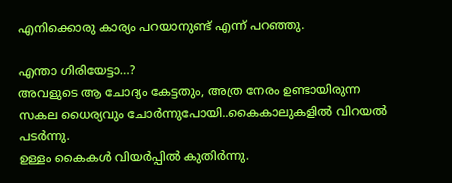എനിക്കൊരു കാര്യം പറയാനുണ്ട് എന്ന് പറഞ്ഞു.

എന്താ ഗിരിയേട്ടാ…?
അവളുടെ ആ ചോദ്യം കേട്ടതും, അത്ര നേരം ഉണ്ടായിരുന്ന സകല ധൈര്യവും ചോർന്നുപോയി..കൈകാലുകളിൽ വിറയൽ പടർന്നു.
ഉള്ളം കൈകൾ വിയർപ്പിൽ കുതിർന്നു.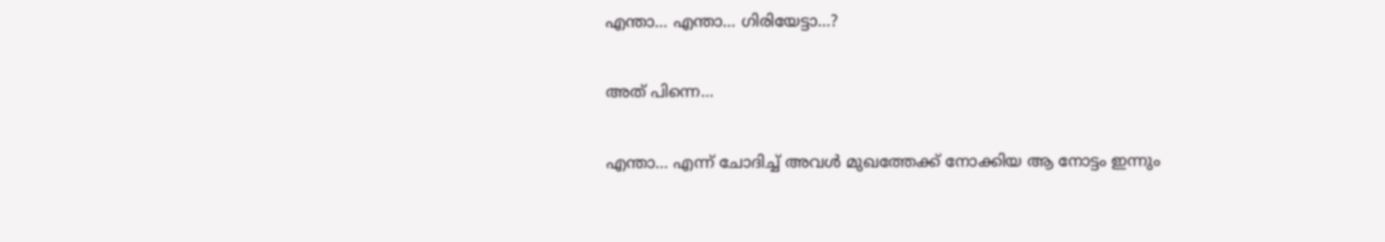എന്താ… എന്താ… ഗിരിയേട്ടാ…?

അത് പിന്നെ…

എന്താ… എന്ന് ചോദിച്ച്‌ അവൾ മുഖത്തേക്ക് നോക്കിയ ആ നോട്ടം ഇന്നും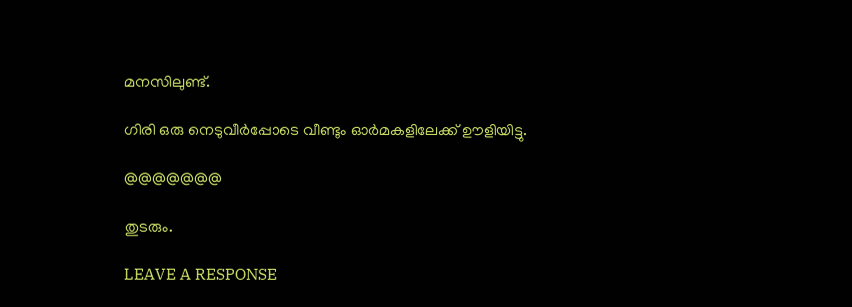മനസിലുണ്ട്.

ഗിരി ഒരു നെടുവീർപ്പോടെ വീണ്ടും ഓർമകളിലേക്ക് ഊളിയിട്ടു.

@@@@@@@

തുടരും.

LEAVE A RESPONSE